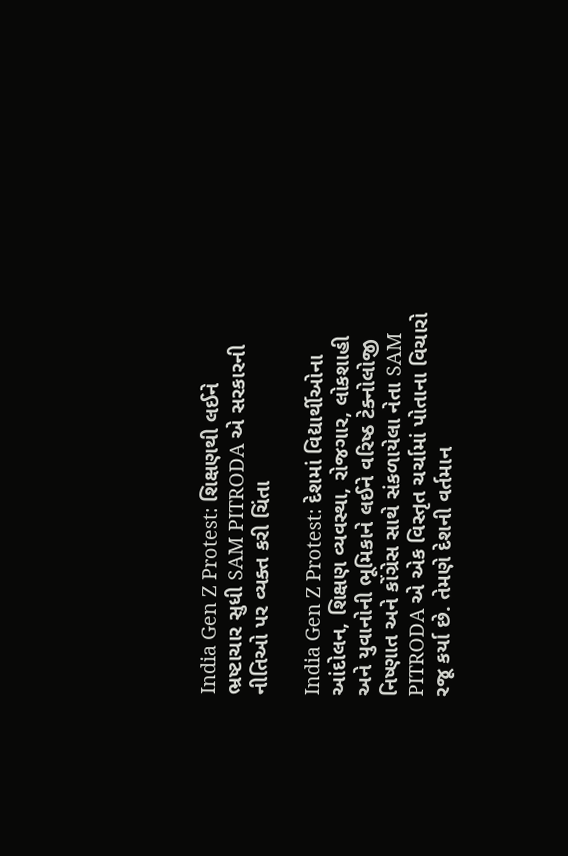India Gen Z Protest: શિક્ષણથી લઈને ભ્રષ્ટાચાર સુધી SAM PITRODA એ સરકારની નીતિઓ પર વ્યક્ત કરી ચિંતા

India Gen Z Protest: દેશમાં વિદ્યાર્થીઓના આંદોલન, શિક્ષણ વ્યવસ્થા, રોજગાર, લોકશાહી અને યુવાનોની ભૂમિકાને લઈને વરિષ્ઠ ટેક્નોલોજી નિષ્ણાત અને કોંગ્રેસ સાથે સંકળાયેલા નેતા SAM PITRODA એ એક વિસ્તૃત ચર્ચામાં પોતાના વિચારો રજૂ કર્યા છે. તેમણે દેશની વર્તમાન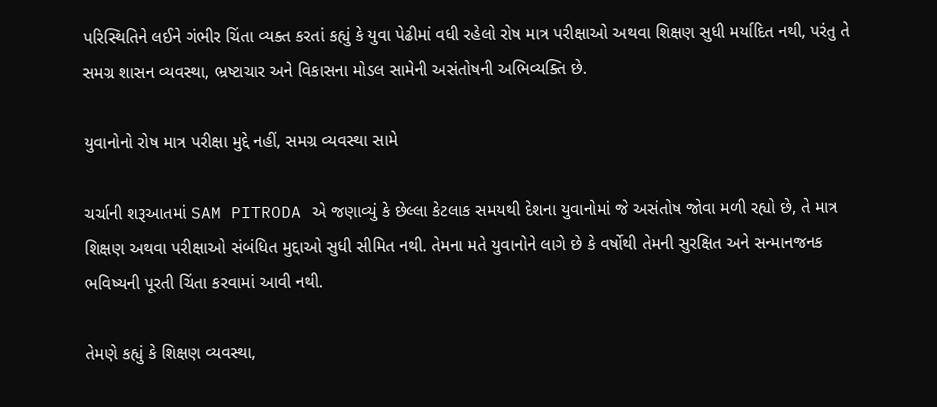પરિસ્થિતિને લઈને ગંભીર ચિંતા વ્યક્ત કરતાં કહ્યું કે યુવા પેઢીમાં વધી રહેલો રોષ માત્ર પરીક્ષાઓ અથવા શિક્ષણ સુધી મર્યાદિત નથી, પરંતુ તે સમગ્ર શાસન વ્યવસ્થા, ભ્રષ્ટાચાર અને વિકાસના મોડલ સામેની અસંતોષની અભિવ્યક્તિ છે.

યુવાનોનો રોષ માત્ર પરીક્ષા મુદ્દે નહીં, સમગ્ર વ્યવસ્થા સામે

ચર્ચાની શરૂઆતમાં SAM PITRODA એ જણાવ્યું કે છેલ્લા કેટલાક સમયથી દેશના યુવાનોમાં જે અસંતોષ જોવા મળી રહ્યો છે, તે માત્ર શિક્ષણ અથવા પરીક્ષાઓ સંબંધિત મુદ્દાઓ સુધી સીમિત નથી. તેમના મતે યુવાનોને લાગે છે કે વર્ષોથી તેમની સુરક્ષિત અને સન્માનજનક ભવિષ્યની પૂરતી ચિંતા કરવામાં આવી નથી.

તેમણે કહ્યું કે શિક્ષણ વ્યવસ્થા,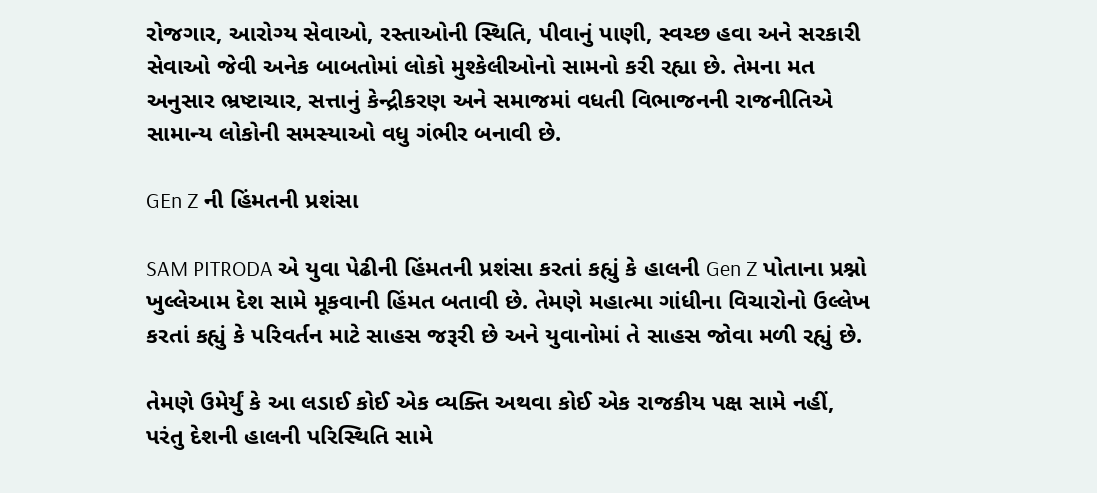રોજગાર, આરોગ્ય સેવાઓ, રસ્તાઓની સ્થિતિ, પીવાનું પાણી, સ્વચ્છ હવા અને સરકારી સેવાઓ જેવી અનેક બાબતોમાં લોકો મુશ્કેલીઓનો સામનો કરી રહ્યા છે. તેમના મત અનુસાર ભ્રષ્ટાચાર, સત્તાનું કેન્દ્રીકરણ અને સમાજમાં વધતી વિભાજનની રાજનીતિએ સામાન્ય લોકોની સમસ્યાઓ વધુ ગંભીર બનાવી છે.

GEn Z ની હિંમતની પ્રશંસા

SAM PITRODA એ યુવા પેઢીની હિંમતની પ્રશંસા કરતાં કહ્યું કે હાલની Gen Z પોતાના પ્રશ્નો ખુલ્લેઆમ દેશ સામે મૂકવાની હિંમત બતાવી છે. તેમણે મહાત્મા ગાંધીના વિચારોનો ઉલ્લેખ કરતાં કહ્યું કે પરિવર્તન માટે સાહસ જરૂરી છે અને યુવાનોમાં તે સાહસ જોવા મળી રહ્યું છે.

તેમણે ઉમેર્યું કે આ લડાઈ કોઈ એક વ્યક્તિ અથવા કોઈ એક રાજકીય પક્ષ સામે નહીં, પરંતુ દેશની હાલની પરિસ્થિતિ સામે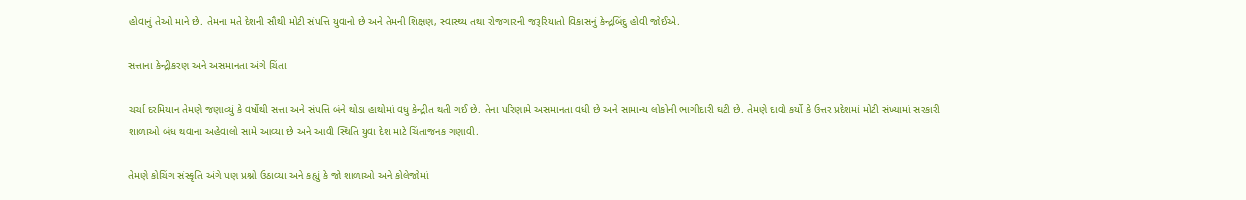હોવાનું તેઓ માને છે. તેમના મતે દેશની સૌથી મોટી સંપત્તિ યુવાનો છે અને તેમની શિક્ષણ, સ્વાસ્થ્ય તથા રોજગારની જરૂરિયાતો વિકાસનું કેન્દ્રબિંદુ હોવી જોઈએ.

સત્તાના કેન્દ્રીકરણ અને અસમાનતા અંગે ચિંતા

ચર્ચા દરમિયાન તેમણે જણાવ્યું કે વર્ષોથી સત્તા અને સંપત્તિ બંને થોડા હાથોમાં વધુ કેન્દ્રીત થતી ગઈ છે. તેના પરિણામે અસમાનતા વધી છે અને સામાન્ય લોકોની ભાગીદારી ઘટી છે. તેમણે દાવો કર્યો કે ઉત્તર પ્રદેશમાં મોટી સંખ્યામાં સરકારી શાળાઓ બંધ થવાના અહેવાલો સામે આવ્યા છે અને આવી સ્થિતિ યુવા દેશ માટે ચિંતાજનક ગણાવી.

તેમણે કોચિંગ સંસ્કૃતિ અંગે પણ પ્રશ્નો ઉઠાવ્યા અને કહ્યું કે જો શાળાઓ અને કોલેજોમાં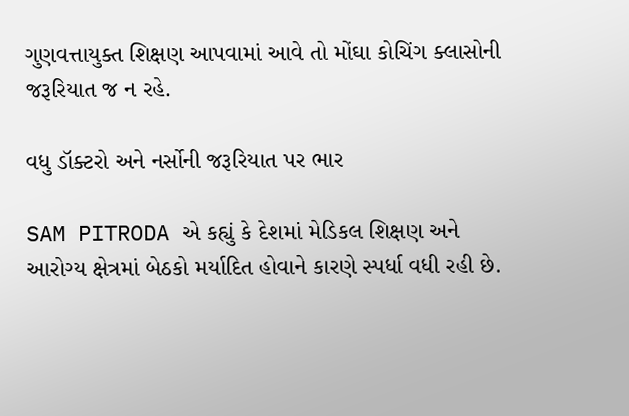ગુણવત્તાયુક્ત શિક્ષણ આપવામાં આવે તો મોંઘા કોચિંગ ક્લાસોની જરૂરિયાત જ ન રહે.

વધુ ડૉક્ટરો અને નર્સોની જરૂરિયાત પર ભાર

SAM PITRODA એ કહ્યું કે દેશમાં મેડિકલ શિક્ષણ અને આરોગ્ય ક્ષેત્રમાં બેઠકો મર્યાદિત હોવાને કારણે સ્પર્ધા વધી રહી છે.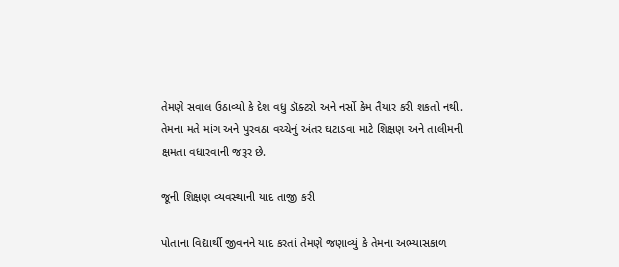તેમણે સવાલ ઉઠાવ્યો કે દેશ વધુ ડૉક્ટરો અને નર્સો કેમ તૈયાર કરી શકતો નથી. તેમના મતે માંગ અને પુરવઠા વચ્ચેનું અંતર ઘટાડવા માટે શિક્ષણ અને તાલીમની ક્ષમતા વધારવાની જરૂર છે.

જૂની શિક્ષણ વ્યવસ્થાની યાદ તાજી કરી

પોતાના વિદ્યાર્થી જીવનને યાદ કરતાં તેમણે જણાવ્યું કે તેમના અભ્યાસકાળ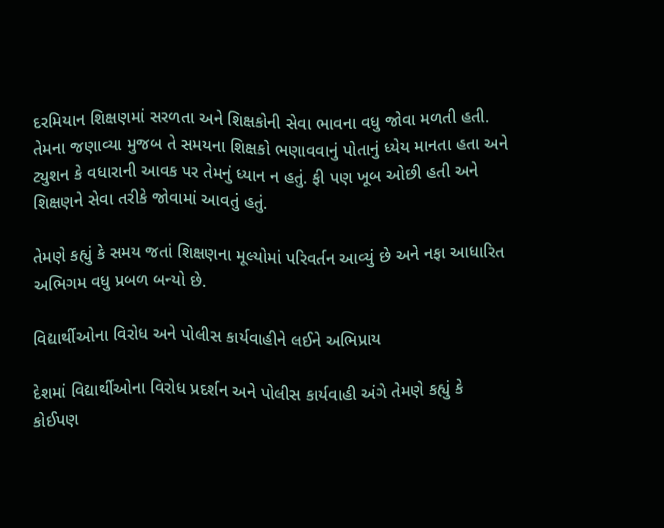દરમિયાન શિક્ષણમાં સરળતા અને શિક્ષકોની સેવા ભાવના વધુ જોવા મળતી હતી. તેમના જણાવ્યા મુજબ તે સમયના શિક્ષકો ભણાવવાનું પોતાનું ધ્યેય માનતા હતા અને ટ્યુશન કે વધારાની આવક પર તેમનું ધ્યાન ન હતું. ફી પણ ખૂબ ઓછી હતી અને શિક્ષણને સેવા તરીકે જોવામાં આવતું હતું.

તેમણે કહ્યું કે સમય જતાં શિક્ષણના મૂલ્યોમાં પરિવર્તન આવ્યું છે અને નફા આધારિત અભિગમ વધુ પ્રબળ બન્યો છે.

વિદ્યાર્થીઓના વિરોધ અને પોલીસ કાર્યવાહીને લઈને અભિપ્રાય

દેશમાં વિદ્યાર્થીઓના વિરોધ પ્રદર્શન અને પોલીસ કાર્યવાહી અંગે તેમણે કહ્યું કે કોઈપણ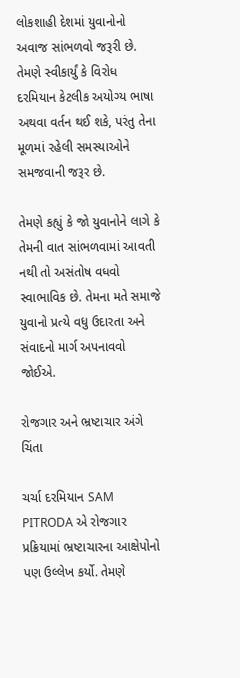લોકશાહી દેશમાં યુવાનોનો અવાજ સાંભળવો જરૂરી છે. તેમણે સ્વીકાર્યું કે વિરોધ દરમિયાન કેટલીક અયોગ્ય ભાષા અથવા વર્તન થઈ શકે, પરંતુ તેના મૂળમાં રહેલી સમસ્યાઓને સમજવાની જરૂર છે.

તેમણે કહ્યું કે જો યુવાનોને લાગે કે તેમની વાત સાંભળવામાં આવતી નથી તો અસંતોષ વધવો સ્વાભાવિક છે. તેમના મતે સમાજે યુવાનો પ્રત્યે વધુ ઉદારતા અને સંવાદનો માર્ગ અપનાવવો જોઈએ.

રોજગાર અને ભ્રષ્ટાચાર અંગે ચિંતા

ચર્ચા દરમિયાન SAM PITRODA એ રોજગાર પ્રક્રિયામાં ભ્રષ્ટાચારના આક્ષેપોનો પણ ઉલ્લેખ કર્યો. તેમણે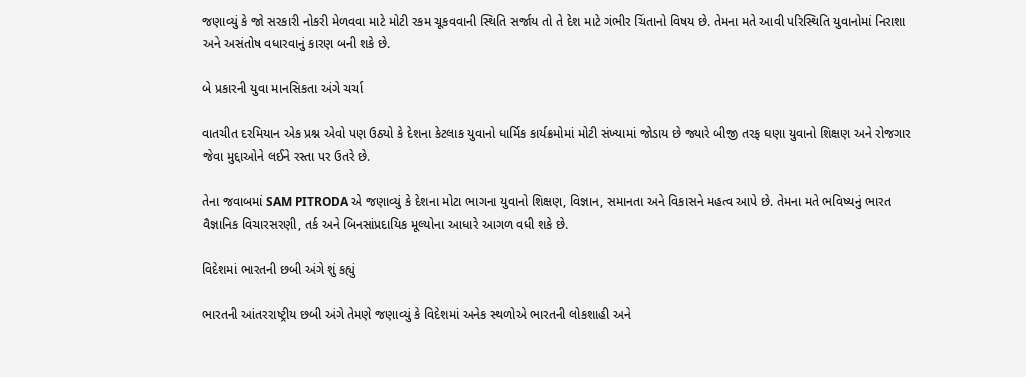જણાવ્યું કે જો સરકારી નોકરી મેળવવા માટે મોટી રકમ ચૂકવવાની સ્થિતિ સર્જાય તો તે દેશ માટે ગંભીર ચિંતાનો વિષય છે. તેમના મતે આવી પરિસ્થિતિ યુવાનોમાં નિરાશા અને અસંતોષ વધારવાનું કારણ બની શકે છે.

બે પ્રકારની યુવા માનસિકતા અંગે ચર્ચા

વાતચીત દરમિયાન એક પ્રશ્ન એવો પણ ઉઠ્યો કે દેશના કેટલાક યુવાનો ધાર્મિક કાર્યક્રમોમાં મોટી સંખ્યામાં જોડાય છે જ્યારે બીજી તરફ ઘણા યુવાનો શિક્ષણ અને રોજગાર જેવા મુદ્દાઓને લઈને રસ્તા પર ઉતરે છે.

તેના જવાબમાં SAM PITRODA એ જણાવ્યું કે દેશના મોટા ભાગના યુવાનો શિક્ષણ, વિજ્ઞાન, સમાનતા અને વિકાસને મહત્વ આપે છે. તેમના મતે ભવિષ્યનું ભારત વૈજ્ઞાનિક વિચારસરણી, તર્ક અને બિનસાંપ્રદાયિક મૂલ્યોના આધારે આગળ વધી શકે છે.

વિદેશમાં ભારતની છબી અંગે શું કહ્યું

ભારતની આંતરરાષ્ટ્રીય છબી અંગે તેમણે જણાવ્યું કે વિદેશમાં અનેક સ્થળોએ ભારતની લોકશાહી અને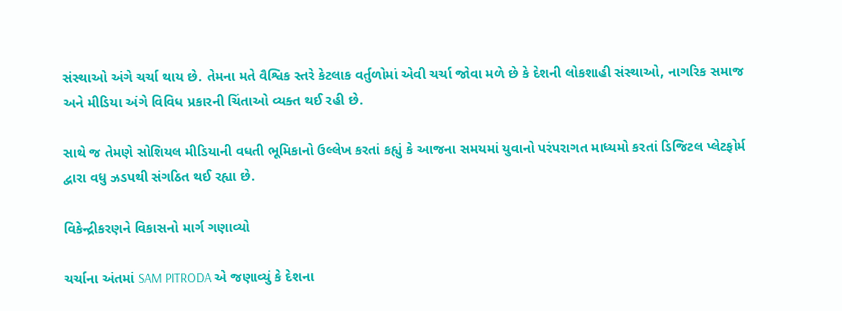સંસ્થાઓ અંગે ચર્ચા થાય છે. તેમના મતે વૈશ્વિક સ્તરે કેટલાક વર્તુળોમાં એવી ચર્ચા જોવા મળે છે કે દેશની લોકશાહી સંસ્થાઓ, નાગરિક સમાજ અને મીડિયા અંગે વિવિધ પ્રકારની ચિંતાઓ વ્યક્ત થઈ રહી છે.

સાથે જ તેમણે સોશિયલ મીડિયાની વધતી ભૂમિકાનો ઉલ્લેખ કરતાં કહ્યું કે આજના સમયમાં યુવાનો પરંપરાગત માધ્યમો કરતાં ડિજિટલ પ્લેટફોર્મ દ્વારા વધુ ઝડપથી સંગઠિત થઈ રહ્યા છે.

વિકેન્દ્રીકરણને વિકાસનો માર્ગ ગણાવ્યો

ચર્ચાના અંતમાં SAM PITRODA એ જણાવ્યું કે દેશના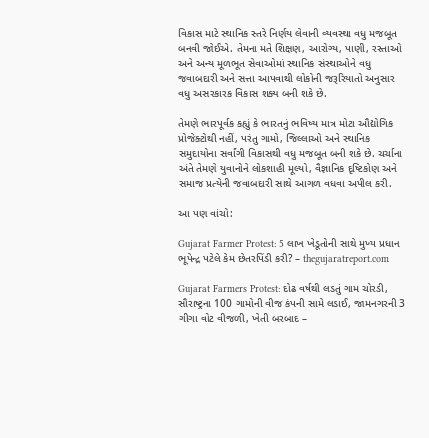વિકાસ માટે સ્થાનિક સ્તરે નિર્ણય લેવાની વ્યવસ્થા વધુ મજબૂત બનવી જોઈએ. તેમના મતે શિક્ષણ, આરોગ્ય, પાણી, રસ્તાઓ અને અન્ય મૂળભૂત સેવાઓમાં સ્થાનિક સંસ્થાઓને વધુ જવાબદારી અને સત્તા આપવાથી લોકોની જરૂરિયાતો અનુસાર વધુ અસરકારક વિકાસ શક્ય બની શકે છે.

તેમણે ભારપૂર્વક કહ્યું કે ભારતનું ભવિષ્ય માત્ર મોટા ઔદ્યોગિક પ્રોજેક્ટોથી નહીં, પરંતુ ગામો, જિલ્લાઓ અને સ્થાનિક સમુદાયોના સર્વાંગી વિકાસથી વધુ મજબૂત બની શકે છે. ચર્ચાના અંતે તેમણે યુવાનોને લોકશાહી મૂલ્યો, વૈજ્ઞાનિક દૃષ્ટિકોણ અને સમાજ પ્રત્યેની જવાબદારી સાથે આગળ વધવા અપીલ કરી.

આ પણ વાંચો:

Gujarat Farmer Protest: 5 લાખ ખેડૂતોની સાથે મુખ્ય પ્રધાન ભૂપેન્દ્ર પટેલે કેમ છેતરપિંડી કરી? – thegujaratreport.com

Gujarat Farmers Protest: દોઢ વર્ષથી લડતું ગામ ચોરડી, સૌરાષ્ટ્રના 100 ગામોની વીજ કંપની સામે લડાઈ, જામનગરની 3 ગીગા વોટ વીજળી, ખેતી બરબાદ –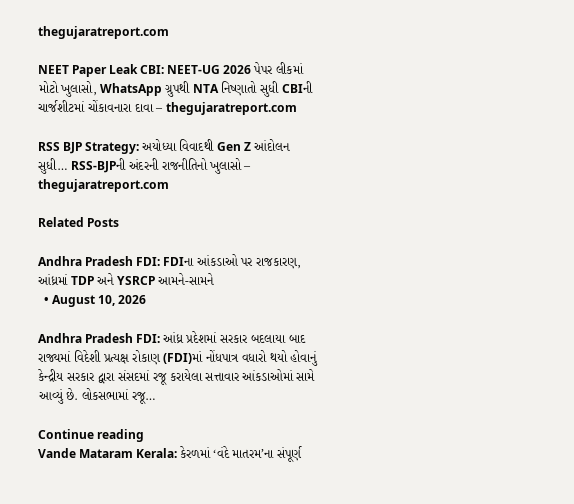thegujaratreport.com

NEET Paper Leak CBI: NEET-UG 2026 પેપર લીકમાં મોટો ખુલાસો, WhatsApp ગ્રુપથી NTA નિષ્ણાતો સુધી CBIની ચાર્જશીટમાં ચોંકાવનારા દાવા – thegujaratreport.com

RSS BJP Strategy: અયોધ્યા વિવાદથી Gen Z આંદોલન સુધી… RSS-BJPની અંદરની રાજનીતિનો ખુલાસો – thegujaratreport.com

Related Posts

Andhra Pradesh FDI: FDIના આંકડાઓ પર રાજકારણ, આંધ્રમાં TDP અને YSRCP આમને-સામને
  • August 10, 2026

Andhra Pradesh FDI: આંધ્ર પ્રદેશમાં સરકાર બદલાયા બાદ રાજ્યમાં વિદેશી પ્રત્યક્ષ રોકાણ (FDI)માં નોંધપાત્ર વધારો થયો હોવાનું કેન્દ્રીય સરકાર દ્વારા સંસદમાં રજૂ કરાયેલા સત્તાવાર આંકડાઓમાં સામે આવ્યું છે. લોકસભામાં રજૂ…

Continue reading
Vande Mataram Kerala: કેરળમાં ‘વંદે માતરમ’ના સંપૂર્ણ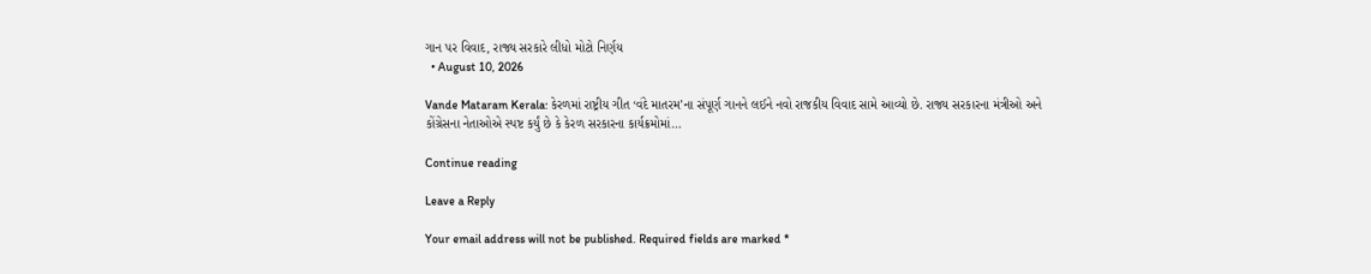ગાન પર વિવાદ, રાજ્ય સરકારે લીધો મોટો નિર્ણય
  • August 10, 2026

Vande Mataram Kerala: કેરળમાં રાષ્ટ્રીય ગીત ‘વંદે માતરમ’ના સંપૂર્ણ ગાનને લઈને નવો રાજકીય વિવાદ સામે આવ્યો છે. રાજ્ય સરકારના મંત્રીઓ અને કોંગ્રેસના નેતાઓએ સ્પષ્ટ કર્યું છે કે કેરળ સરકારના કાર્યક્રમોમાં…

Continue reading

Leave a Reply

Your email address will not be published. Required fields are marked *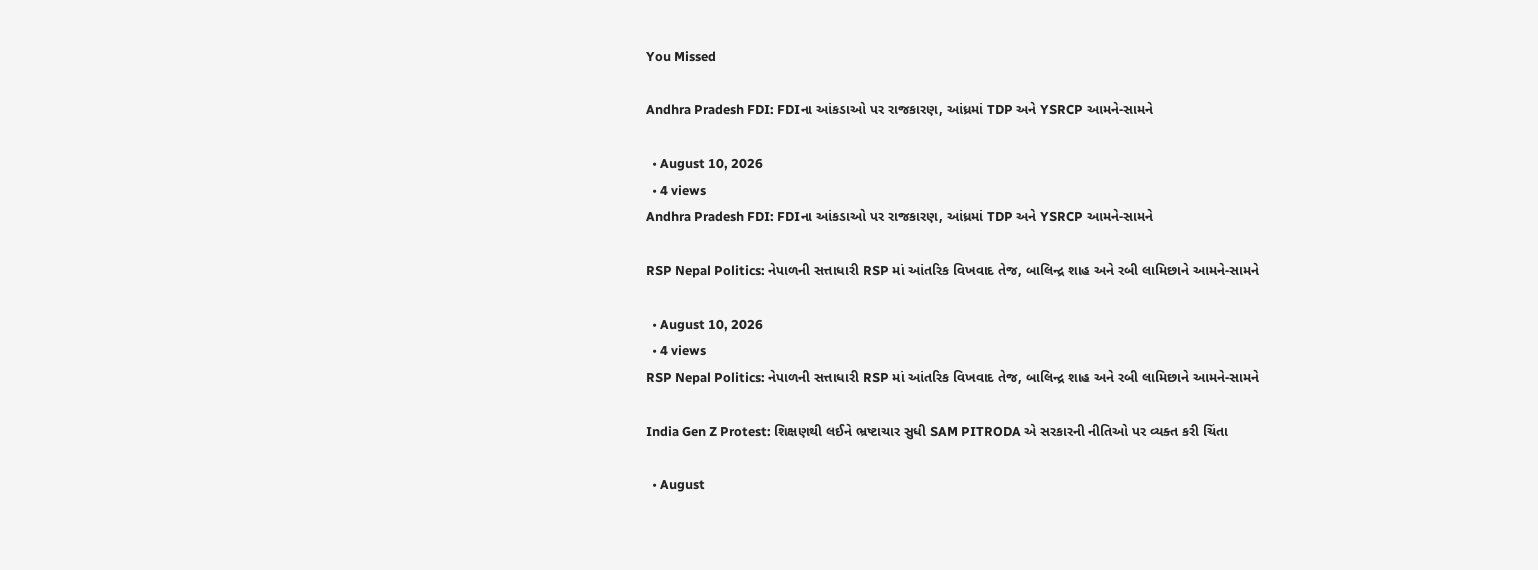You Missed

Andhra Pradesh FDI: FDIના આંકડાઓ પર રાજકારણ, આંધ્રમાં TDP અને YSRCP આમને-સામને

  • August 10, 2026
  • 4 views
Andhra Pradesh FDI: FDIના આંકડાઓ પર રાજકારણ, આંધ્રમાં TDP અને YSRCP આમને-સામને

RSP Nepal Politics: નેપાળની સત્તાધારી RSP માં આંતરિક વિખવાદ તેજ, બાલિન્દ્ર શાહ અને રબી લામિછાને આમને-સામને

  • August 10, 2026
  • 4 views
RSP Nepal Politics: નેપાળની સત્તાધારી RSP માં આંતરિક વિખવાદ તેજ, બાલિન્દ્ર શાહ અને રબી લામિછાને આમને-સામને

India Gen Z Protest: શિક્ષણથી લઈને ભ્રષ્ટાચાર સુધી SAM PITRODA એ સરકારની નીતિઓ પર વ્યક્ત કરી ચિંતા

  • August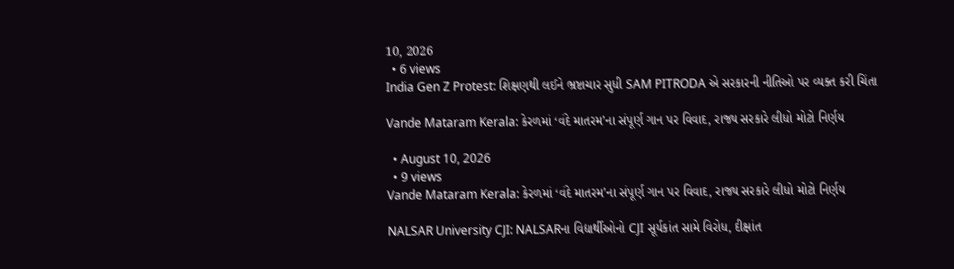10, 2026
  • 6 views
India Gen Z Protest: શિક્ષણથી લઈને ભ્રષ્ટાચાર સુધી SAM PITRODA એ સરકારની નીતિઓ પર વ્યક્ત કરી ચિંતા

Vande Mataram Kerala: કેરળમાં ‘વંદે માતરમ’ના સંપૂર્ણ ગાન પર વિવાદ, રાજ્ય સરકારે લીધો મોટો નિર્ણય

  • August 10, 2026
  • 9 views
Vande Mataram Kerala: કેરળમાં ‘વંદે માતરમ’ના સંપૂર્ણ ગાન પર વિવાદ, રાજ્ય સરકારે લીધો મોટો નિર્ણય

NALSAR University CJI: NALSARના વિદ્યાર્થીઓનો CJI સૂર્યકાંત સામે વિરોધ, દીક્ષાંત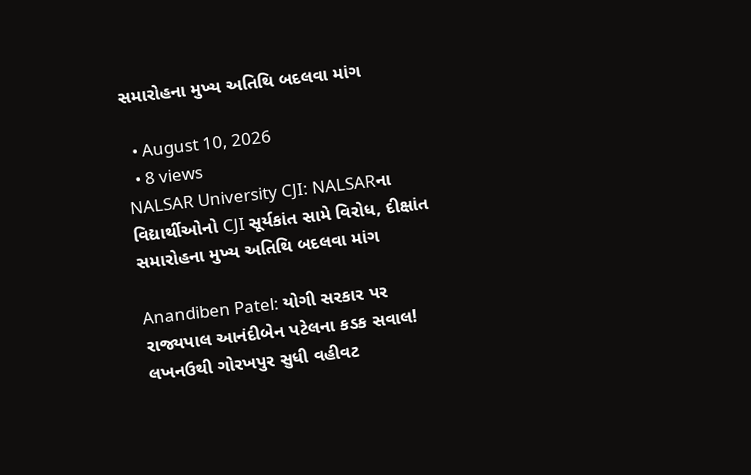સમારોહના મુખ્ય અતિથિ બદલવા માંગ

  • August 10, 2026
  • 8 views
NALSAR University CJI: NALSARના વિદ્યાર્થીઓનો CJI સૂર્યકાંત સામે વિરોધ, દીક્ષાંત સમારોહના મુખ્ય અતિથિ બદલવા માંગ

Anandiben Patel: યોગી સરકાર પર રાજ્યપાલ આનંદીબેન પટેલના કડક સવાલ! લખનઉથી ગોરખપુર સુધી વહીવટ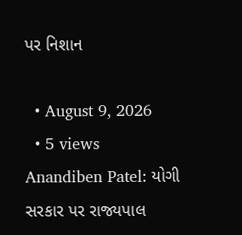પર નિશાન

  • August 9, 2026
  • 5 views
Anandiben Patel: યોગી સરકાર પર રાજ્યપાલ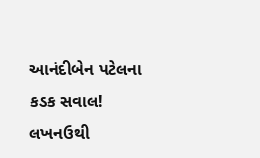આનંદીબેન પટેલના કડક સવાલ! લખનઉથી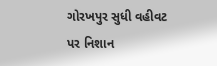ગોરખપુર સુધી વહીવટ પર નિશાન